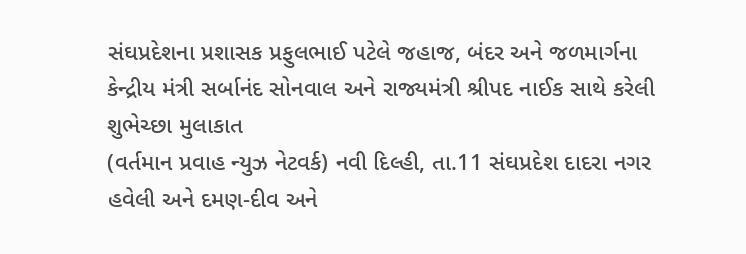સંઘપ્રદેશના પ્રશાસક પ્રફુલભાઈ પટેલે જહાજ, બંદર અને જળમાર્ગના કેન્દ્રીય મંત્રી સર્બાનંદ સોનવાલ અને રાજ્યમંત્રી શ્રીપદ નાઈક સાથે કરેલી શુભેચ્છા મુલાકાત
(વર્તમાન પ્રવાહ ન્યુઝ નેટવર્ક) નવી દિલ્હી, તા.11 સંઘપ્રદેશ દાદરા નગર હવેલી અને દમણ-દીવ અને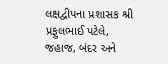લક્ષદ્વીપના પ્રશાસક શ્રી પ્રફુલભાઈ પટેલે, જહાજ, બંદર અને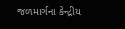જળમાર્ગના કેન્દ્રીય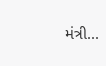મંત્રી...